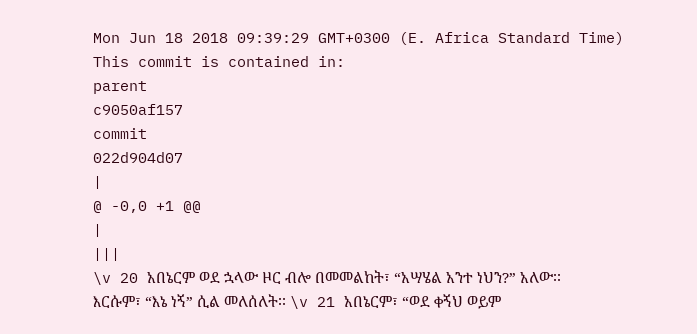Mon Jun 18 2018 09:39:29 GMT+0300 (E. Africa Standard Time)
This commit is contained in:
parent
c9050af157
commit
022d904d07
|
@ -0,0 +1 @@
|
|||
\v 20 አበኔርም ወደ ኋላው ዞር ብሎ በመመልከት፣ “አሣሄል አንተ ነህን?” አለው፡፡ እርሱም፣ “እኔ ነኝ” ሲል መለሰለት፡፡ \v 21 አበኔርም፣ “ወደ ቀኝህ ወይም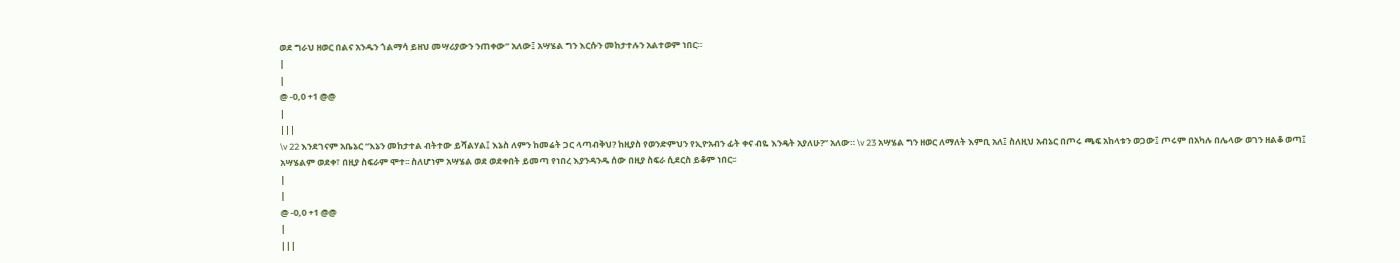ወደ ግራህ ዘወር በልና አንዱን ጎልማሳ ይዘህ መሣሪያውን ንጠቀው” አለው፤ አሣሄል ግን እርሱን መከታተሉን አልተወም ነበር።
|
|
@ -0,0 +1 @@
|
|||
\v 22 እንደገናም አቤኔር “እኔን መከታተል ብትተው ይሻልሃል፤ እኔስ ለምን ከመሬት ጋር ላጣብቅህ? ከዚያስ የወንድምህን የኢዮአብን ፊት ቀና ብዬ እንዴት አያለሁ?” አለው። \v 23 አሣሄል ግን ዘወር ለማለት እምቢ አለ፤ ስለዚህ አብኔር በጦሩ ጫፍ አከላቱን ወጋው፤ ጦሩም በአካሉ በሌላው ወገን ዘልቆ ወጣ፤ አሣሄልም ወደቀ፣ በዚያ ስፍራም ሞተ፡፡ ስለሆነም አሣሄል ወደ ወደቀበት ይመጣ የነበረ እያንዳንዱ ሰው በዚያ ስፍራ ሲደርስ ይቆም ነበር፡፡
|
|
@ -0,0 +1 @@
|
|||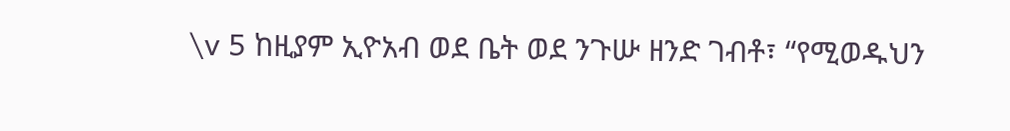\v 5 ከዚያም ኢዮአብ ወደ ቤት ወደ ንጉሡ ዘንድ ገብቶ፣ “የሚወዱህን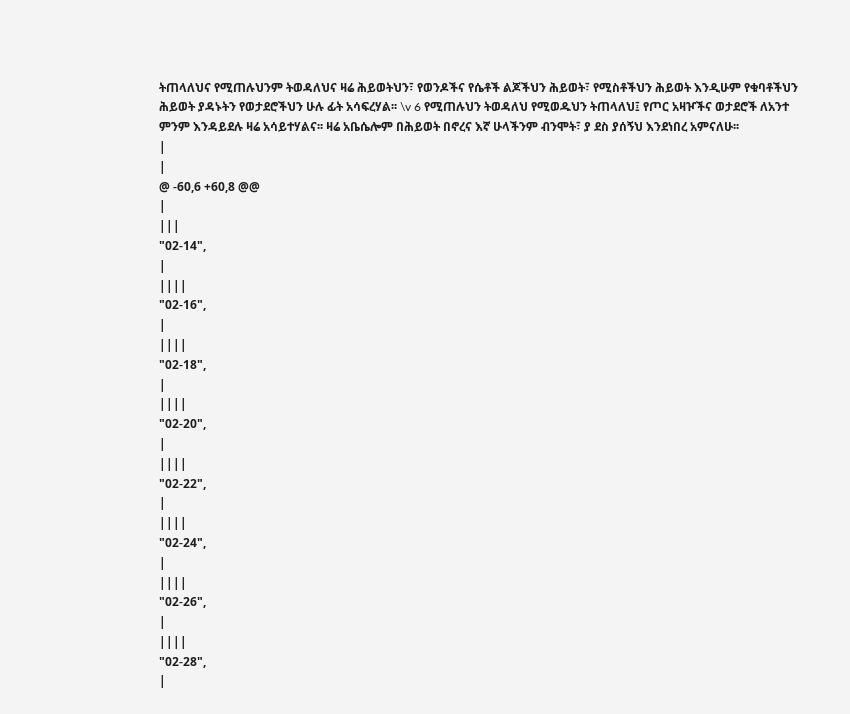ትጠላለህና የሚጠሉህንም ትወዳለህና ዛሬ ሕይወትህን፣ የወንዶችና የሴቶች ልጆችህን ሕይወት፣ የሚስቶችህን ሕይወት እንዲሁም የቁባቶችህን ሕይወት ያዳኑትን የወታደሮችህን ሁሉ ፊት አሳፍረሃል፡፡ \v 6 የሚጠሉህን ትወዳለህ የሚወዱህን ትጠላለህ፤ የጦር አዛዦችና ወታደሮች ለአንተ ምንም እንዳይደሉ ዛሬ አሳይተሃልና፡፡ ዛሬ አቤሴሎም በሕይወት በኖረና እኛ ሁላችንም ብንሞት፣ ያ ደስ ያሰኝህ እንደነበረ አምናለሁ፡፡
|
|
@ -60,6 +60,8 @@
|
|||
"02-14",
|
||||
"02-16",
|
||||
"02-18",
|
||||
"02-20",
|
||||
"02-22",
|
||||
"02-24",
|
||||
"02-26",
|
||||
"02-28",
|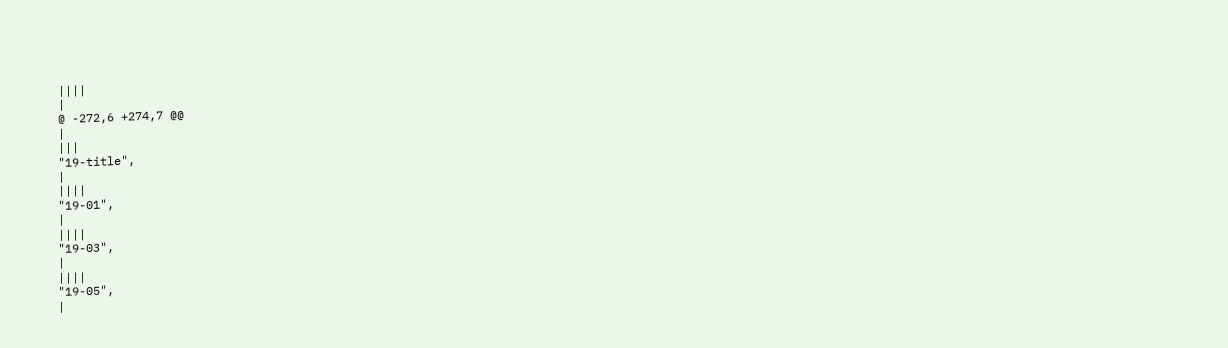||||
|
@ -272,6 +274,7 @@
|
|||
"19-title",
|
||||
"19-01",
|
||||
"19-03",
|
||||
"19-05",
|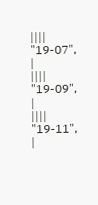||||
"19-07",
|
||||
"19-09",
|
||||
"19-11",
|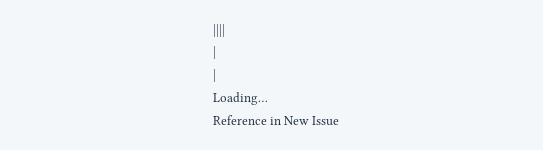||||
|
|
Loading…
Reference in New Issue